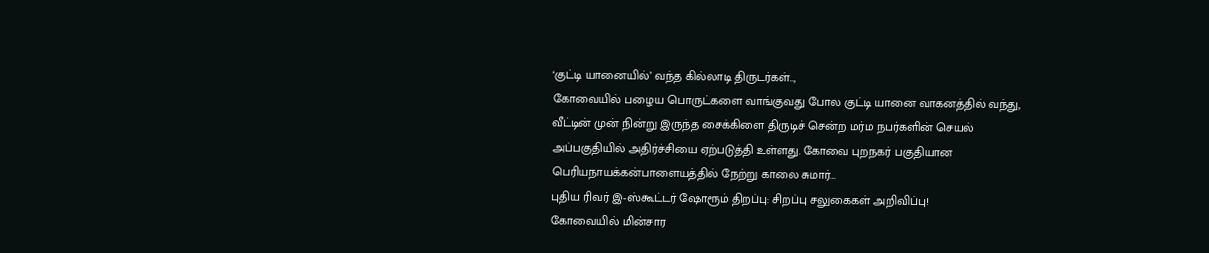‘குட்டி யானையில்’ வந்த கில்லாடி திருடர்கள்..,
கோவையில் பழைய பொருட்களை வாங்குவது போல குட்டி யானை வாகனத்தில் வந்து, வீட்டின் முன் நின்று இருந்த சைக்கிளை திருடிச் சென்ற மர்ம நபர்களின் செயல் அப்பகுதியில் அதிர்ச்சியை ஏற்படுத்தி உள்ளது. கோவை புறநகர் பகுதியான பெரியநாயக்கன்பாளையத்தில் நேற்று காலை சுமார்…
புதிய ரிவர் இ-ஸ்கூட்டர் ஷோரூம் திறப்பு: சிறப்பு சலுகைகள் அறிவிப்பு!
கோவையில் மின்சார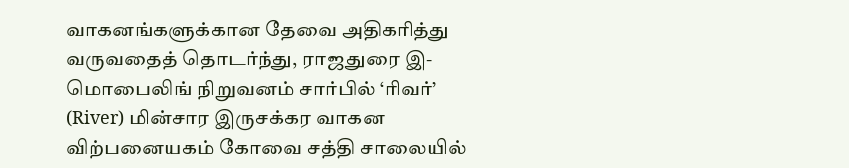வாகனங்களுக்கான தேவை அதிகரித்து வருவதைத் தொடர்ந்து, ராஜதுரை இ-மொபைலிங் நிறுவனம் சார்பில் ‘ரிவர்’ (River) மின்சார இருசக்கர வாகன விற்பனையகம் கோவை சத்தி சாலையில்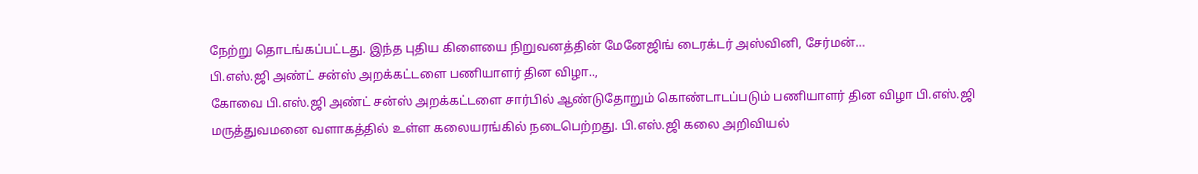நேற்று தொடங்கப்பட்டது. இந்த புதிய கிளையை நிறுவனத்தின் மேனேஜிங் டைரக்டர் அஸ்வினி, சேர்மன்…
பி.எஸ்.ஜி அண்ட் சன்ஸ் அறக்கட்டளை பணியாளர் தின விழா..,
கோவை பி.எஸ்.ஜி அண்ட் சன்ஸ் அறக்கட்டளை சார்பில் ஆண்டுதோறும் கொண்டாடப்படும் பணியாளர் தின விழா பி.எஸ்.ஜி மருத்துவமனை வளாகத்தில் உள்ள கலையரங்கில் நடைபெற்றது. பி.எஸ்.ஜி கலை அறிவியல்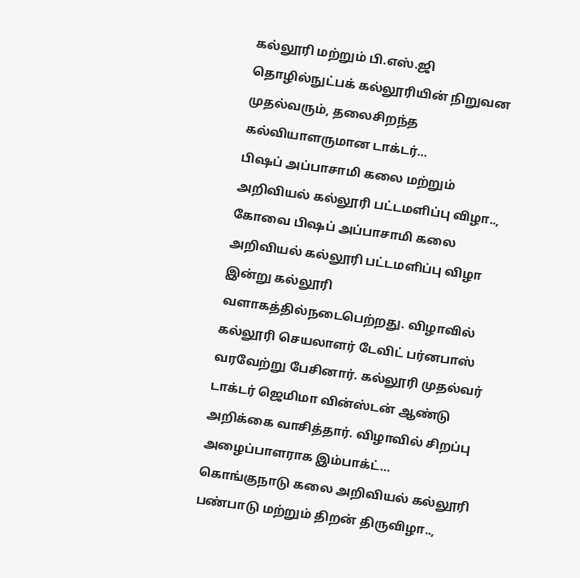கல்லூரி மற்றும் பி.எஸ்.ஜி தொழில்நுட்பக் கல்லூரியின் நிறுவன முதல்வரும், தலைசிறந்த கல்வியாளருமான டாக்டர்…
பிஷப் அப்பாசாமி கலை மற்றும் அறிவியல் கல்லூரி பட்டமளிப்பு விழா..,
கோவை பிஷப் அப்பாசாமி கலை அறிவியல் கல்லூரி பட்டமளிப்பு விழா இன்று கல்லூரி வளாகத்தில்நடைபெற்றது. விழாவில் கல்லூரி செயலாளர் டேவிட் பர்னபாஸ் வரவேற்று பேசினார். கல்லூரி முதல்வர் டாக்டர் ஜெமிமா வின்ஸ்டன் ஆண்டு அறிக்கை வாசித்தார். விழாவில் சிறப்பு அழைப்பாளராக இம்பாக்ட்…
கொங்குநாடு கலை அறிவியல் கல்லூரி பண்பாடு மற்றும் திறன் திருவிழா..,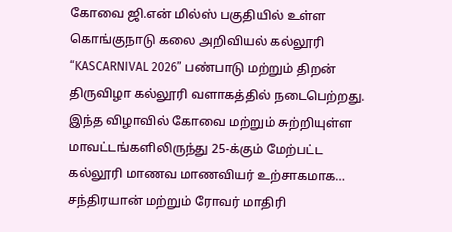கோவை ஜி.என் மில்ஸ் பகுதியில் உள்ள கொங்குநாடு கலை அறிவியல் கல்லூரி “KASCARNIVAL 2026” பண்பாடு மற்றும் திறன் திருவிழா கல்லூரி வளாகத்தில் நடைபெற்றது. இந்த விழாவில் கோவை மற்றும் சுற்றியுள்ள மாவட்டங்களிலிருந்து 25-க்கும் மேற்பட்ட கல்லூரி மாணவ மாணவியர் உற்சாகமாக…
சந்திரயான் மற்றும் ரோவர் மாதிரி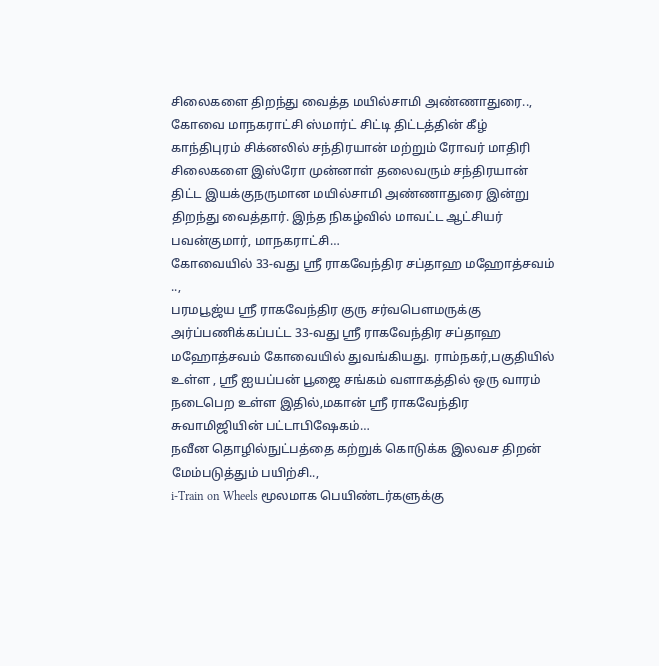சிலைகளை திறந்து வைத்த மயில்சாமி அண்ணாதுரை..,
கோவை மாநகராட்சி ஸ்மார்ட் சிட்டி திட்டத்தின் கீழ் காந்திபுரம் சிக்னலில் சந்திரயான் மற்றும் ரோவர் மாதிரி சிலைகளை இஸ்ரோ முன்னாள் தலைவரும் சந்திரயான் திட்ட இயக்குநருமான மயில்சாமி அண்ணாதுரை இன்று திறந்து வைத்தார். இந்த நிகழ்வில் மாவட்ட ஆட்சியர் பவன்குமார், மாநகராட்சி…
கோவையில் 33-வது ஸ்ரீ ராகவேந்திர சப்தாஹ மஹோத்சவம் ..,
பரமபூஜ்ய ஸ்ரீ ராகவேந்திர குரு சர்வபௌமருக்கு அர்ப்பணிக்கப்பட்ட 33-வது ஸ்ரீ ராகவேந்திர சப்தாஹ மஹோத்சவம் கோவையில் துவங்கியது. ராம்நகர்,பகுதியில் உள்ள , ஸ்ரீ ஐயப்பன் பூஜை சங்கம் வளாகத்தில் ஒரு வாரம் நடைபெற உள்ள இதில்,மகான் ஸ்ரீ ராகவேந்திர சுவாமிஜியின் பட்டாபிஷேகம்…
நவீன தொழில்நுட்பத்தை கற்றுக் கொடுக்க இலவச திறன் மேம்படுத்தும் பயிற்சி..,
i-Train on Wheels மூலமாக பெயிண்டர்களுக்கு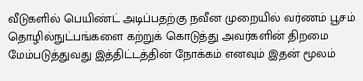வீடுகளில் பெயிண்ட் அடிப்பதற்கு நவீன முறையில் வர்ணம் பூசம் தொழில்நுட்பங்களை கற்றுக் கொடுத்து அவர்களின் திறமை மேம்படுத்துவது இத்திட்டத்தின் நோக்கம் எனவும் இதன் மூலம்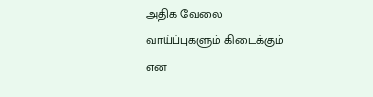அதிக வேலை வாய்ப்புகளும் கிடைக்கும் என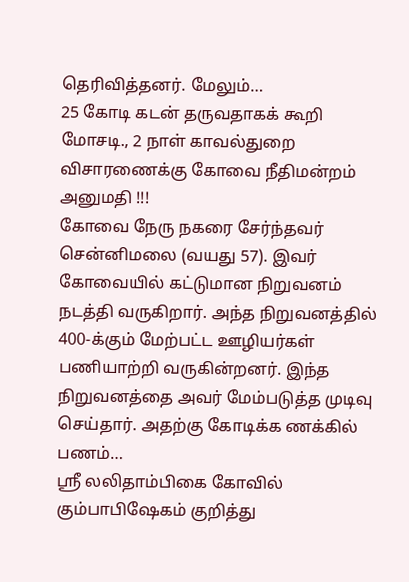தெரிவித்தனர். மேலும்…
25 கோடி கடன் தருவதாகக் கூறி மோசடி., 2 நாள் காவல்துறை விசாரணைக்கு கோவை நீதிமன்றம் அனுமதி !!!
கோவை நேரு நகரை சேர்ந்தவர் சென்னிமலை (வயது 57). இவர் கோவையில் கட்டுமான நிறுவனம் நடத்தி வருகிறார். அந்த நிறுவனத்தில் 400-க்கும் மேற்பட்ட ஊழியர்கள் பணியாற்றி வருகின்றனர். இந்த நிறுவனத்தை அவர் மேம்படுத்த முடிவு செய்தார். அதற்கு கோடிக்க ணக்கில் பணம்…
ஸ்ரீ லலிதாம்பிகை கோவில் கும்பாபிஷேகம் குறித்து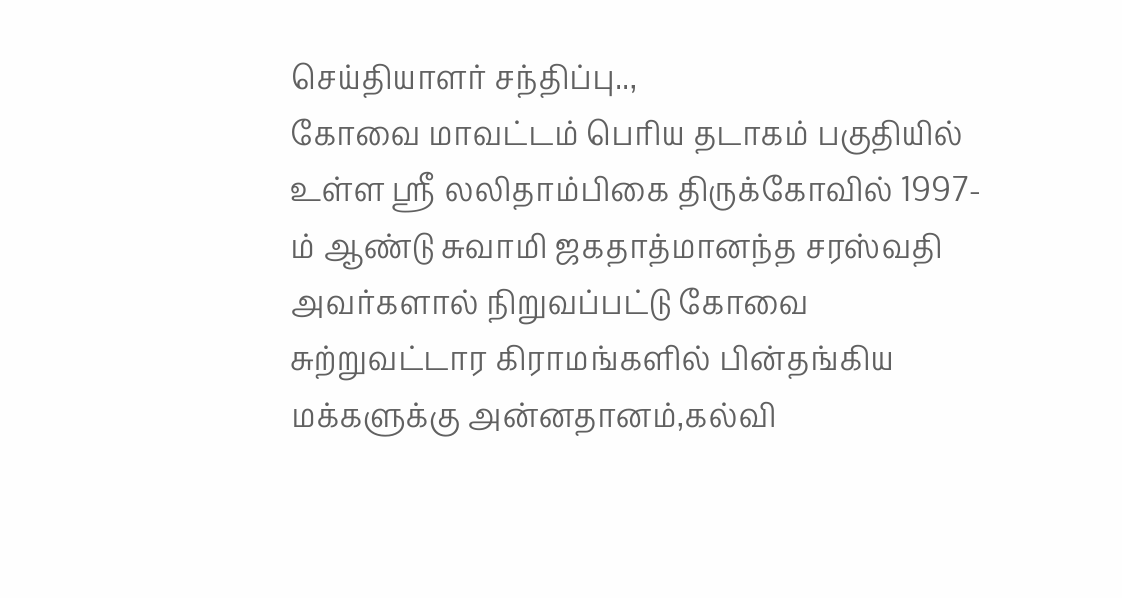செய்தியாளர் சந்திப்பு..,
கோவை மாவட்டம் பெரிய தடாகம் பகுதியில் உள்ள ஸ்ரீ லலிதாம்பிகை திருக்கோவில் 1997-ம் ஆண்டு சுவாமி ஜகதாத்மானந்த சரஸ்வதி அவர்களால் நிறுவப்பட்டு கோவை சுற்றுவட்டார கிராமங்களில் பின்தங்கிய மக்களுக்கு அன்னதானம்,கல்வி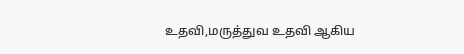உதவி,மருத்துவ உதவி ஆகிய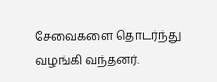சேவைகளை தொடர்ந்து வழங்கி வந்தனர்.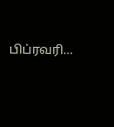பிப்ரவரி…